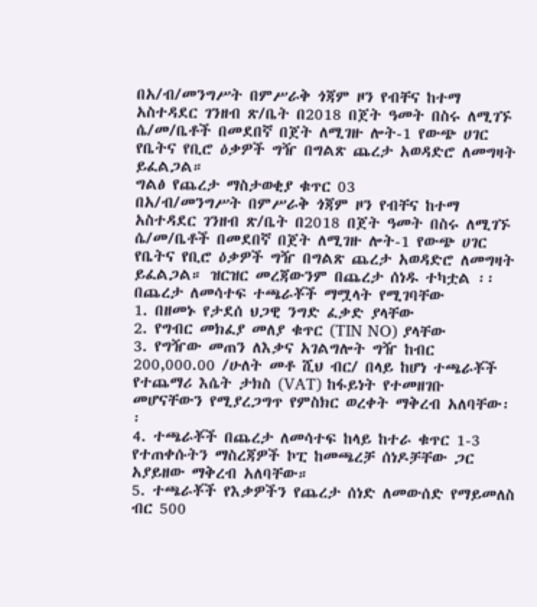በአ/ብ/መንግሥት በምሥራቅ ጎጃም ዞን የብቸና ከተማ አስተዳደር ገንዘብ ጽ/ቤት በ2018 በጀት ዓመት በስሩ ለሚገኙ ሴ/መ/ቤቶች በመደበኛ በጀት ለሚገዙ ሎት-1 የውጭ ሀገር የቤትና የቢሮ ዕቃዎች ግዥ በግልጽ ጨረታ አወዳድሮ ለመግዛት ይፈልጋል።
ግልፅ የጨረታ ማስታወቂያ ቁጥር 03
በአ/ብ/መንግሥት በምሥራቅ ጎጃም ዞን የብቸና ከተማ አስተዳደር ገንዘብ ጽ/ቤት በ2018 በጀት ዓመት በስሩ ለሚገኙ ሴ/መ/ቤቶች በመደበኛ በጀት ለሚገዙ ሎት-1 የውጭ ሀገር የቤትና የቢሮ ዕቃዎች ግዥ በግልጽ ጨረታ አወዳድሮ ለመግዛት ይፈልጋል። ዝርዝር መረጃውንም በጨረታ ሰነዱ ተካቷል ፡፡ በጨረታ ለመሳተፍ ተጫራቾች ማሟላት የሚገባቸው
1. በዘመኑ የታደሰ ህጋዊ ንግድ ፈቃድ ያላቸው
2. የግብር መክፈያ መለያ ቁጥር (TIN NO) ያላቸው
3. የግዥው መጠን ለእቃና አገልግሎት ግዥ ከብር 200,000.00 /ሁለት መቶ ሺህ ብር/ በላይ ከሆነ ተጫራቾች የተጨማሪ እሴት ታክስ (VAT) ከፋይነት የተመዘገቡ መሆናቸውን የሚያረጋግጥ የምስክር ወረቀት ማቅረብ አለባቸው፡፡
4. ተጫራቾች በጨረታ ለመሳተፍ ከላይ ከተራ ቁጥር 1-3 የተጠቀሱትን ማስረጃዎች ኮፒ ከመጫረቻ ሰነዶቻቸው ጋር አያይዘው ማቅረብ አለባቸው።
5. ተጫራቾች የእቃዎችን የጨረታ ሰነድ ለመውሰድ የማይመለስ ብር 500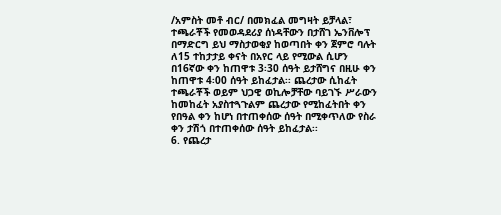/አምስት መቶ ብር/ በመክፈል መግዛት ይቻላል፣ ተጫራቾች የመወዳደሪያ ሰነዳቸውን በታሸገ ኤንቨሎፕ በማድርግ ይህ ማስታወቂያ ከወጣበት ቀን ጀምሮ ባሉት ለ15 ተከታታይ ቀናት በአየር ላይ የሚውል ሲሆን በ16ኛው ቀን ከጠዋቱ 3፡30 ሰዓት ይታሸግና በዚሁ ቀን ከጠዋቱ 4፡00 ሰዓት ይከፈታል፡፡ ጨረታው ሲከፈት ተጫራቾች ወይም ህጋዊ ወኪሎቻቸው ባይገኙ ሥራውን ከመከፈት አያስተጓጉልም ጨረታው የሚከፈትበት ቀን የበዓል ቀን ከሆነ በተጠቀሰው ሰዓት በሚቀጥለው የስራ ቀን ታሽጎ በተጠቀሰው ሰዓት ይከፈታል፡፡
6. የጨረታ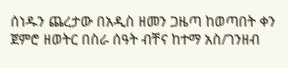ሰነዱን ጨረታው በአዲስ ዘመን ጋዜጣ ከወጣበት ቀን ጀምሮ ዘወትር በስራ ሰዓት ብቸና ከተማ አስ/ገንዘብ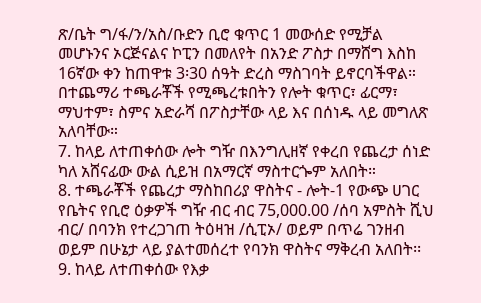ጽ/ቤት ግ/ፋ/ን/አስ/ቡድን ቢሮ ቁጥር 1 መውሰድ የሚቻል መሆኑንና ኦርጅናልና ኮፒን በመለየት በአንድ ፖስታ በማሸግ እስከ 16ኛው ቀን ከጠዋቱ 3፡30 ሰዓት ድረስ ማስገባት ይኖርባችዋል። በተጨማሪ ተጫራቾች የሚጫረቱበትን የሎት ቁጥር፣ ፊርማ፣ ማህተም፣ ስምና አድራሻ በፖስታቸው ላይ እና በሰነዱ ላይ መግለጽ አለባቸው።
7. ከላይ ለተጠቀሰው ሎት ግዥ በእንግሊዘኛ የቀረበ የጨረታ ሰነድ ካለ አሸናፊው ውል ሲይዝ በአማርኛ ማስተርጐም አለበት።
8. ተጫራቾች የጨረታ ማስከበሪያ ዋስትና - ሎት-1 የውጭ ሀገር የቤትና የቢሮ ዕቃዎች ግዥ ብር ብር 75,000.00 /ሰባ አምስት ሺህ ብር/ በባንክ የተረጋገጠ ትዕዛዝ /ሲፒኦ/ ወይም በጥሬ ገንዘብ ወይም በሁኔታ ላይ ያልተመሰረተ የባንክ ዋስትና ማቅረብ አለበት፡፡
9. ከላይ ለተጠቀሰው የእቃ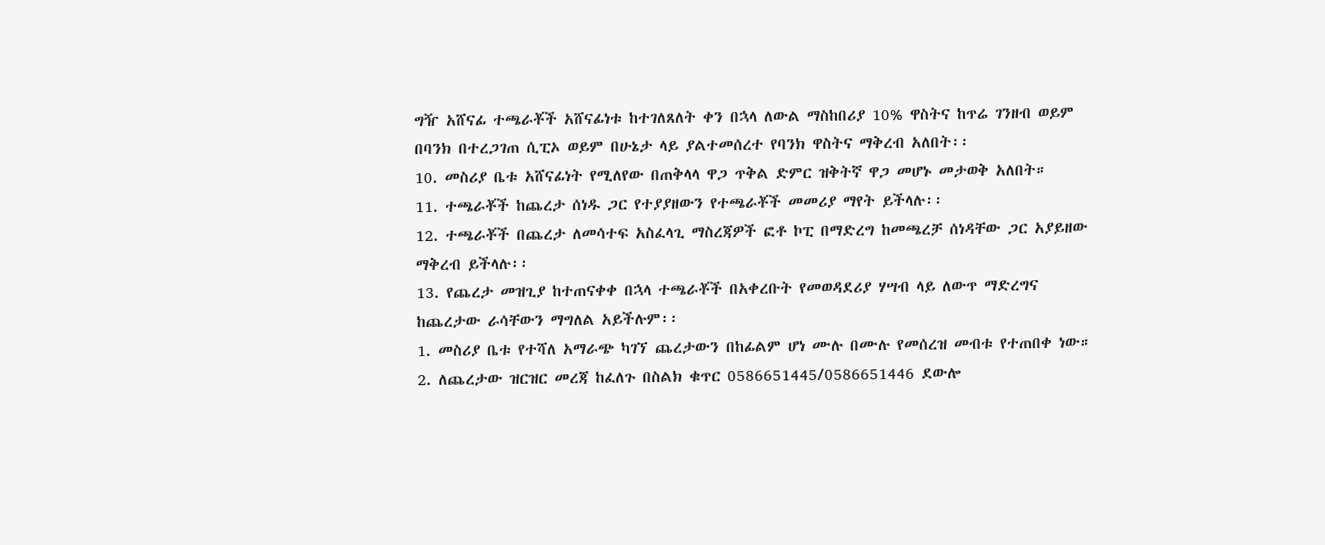ግዥ አሸናፊ ተጫራቾች አሸናፊነቱ ከተገለጸለት ቀን በኋላ ለውል ማስከበሪያ 10% ዋስትና ከጥሬ ገንዘብ ወይም በባንክ በተረጋገጠ ሲፒኦ ወይም በሁኔታ ላይ ያልተመሰረተ የባንክ ዋስትና ማቅረብ አለበት፡፡
10. መስሪያ ቤቱ አሸናፊነት የሚለየው በጠቅላላ ዋጋ ጥቅል ድምር ዝቅትኛ ዋጋ መሆኑ መታወቅ አለበት።
11. ተጫራቾች ከጨረታ ሰነዱ ጋር የተያያዘውን የተጫራቾች መመሪያ ማየት ይችላሉ፡፡
12. ተጫራቾች በጨረታ ለመሳተፍ አስፈላጊ ማስረጃዎች ፎቶ ኮፒ በማድረግ ከመጫረቻ ሰነዳቸው ጋር አያይዘው ማቅረብ ይችላሉ፡፡
13. የጨረታ መዝጊያ ከተጠናቀቀ በኋላ ተጫራቾች በአቀረቡት የመወዳደሪያ ሃሣብ ላይ ለውጥ ማድረግና ከጨረታው ራሳቸውን ማግለል አይችሉም፡፡
1. መስሪያ ቤቱ የተሻለ አማራጭ ካገኘ ጨረታውን በከፊልም ሆነ ሙሉ በሙሉ የመሰረዝ መብቱ የተጠበቀ ነው።
2. ለጨረታው ዝርዝር መረጃ ከፈለጉ በስልክ ቁጥር 0586651445/0586651446 ደውሎ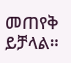መጠየቅ ይቻላል።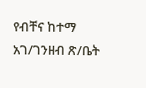የብቸና ከተማ አገ/ገንዘብ ጽ/ቤት